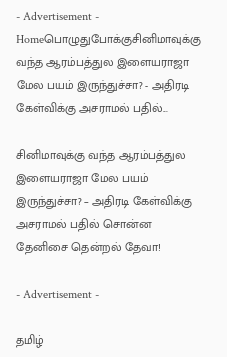- Advertisement -
Homeபொழுதுபோக்குசினிமாவுக்கு வந்த ஆரம்பத்துல இளையராஜா மேல பயம் இருந்துச்சா? - அதிரடி கேள்விக்கு அசராமல் பதில்...

சினிமாவுக்கு வந்த ஆரம்பத்துல இளையராஜா மேல பயம் இருந்துச்சா? – அதிரடி கேள்விக்கு அசராமல் பதில் சொன்ன தேனிசை தென்றல் தேவா!

- Advertisement -

தமிழ்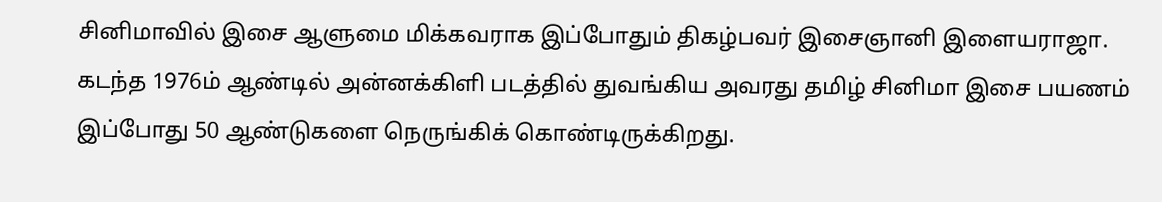சினிமாவில் இசை ஆளுமை மிக்கவராக இப்போதும் திகழ்பவர் இசைஞானி இளையராஜா. கடந்த 1976ம் ஆண்டில் அன்னக்கிளி படத்தில் துவங்கிய அவரது தமிழ் சினிமா இசை பயணம் இப்போது 50 ஆண்டுகளை நெருங்கிக் கொண்டிருக்கிறது.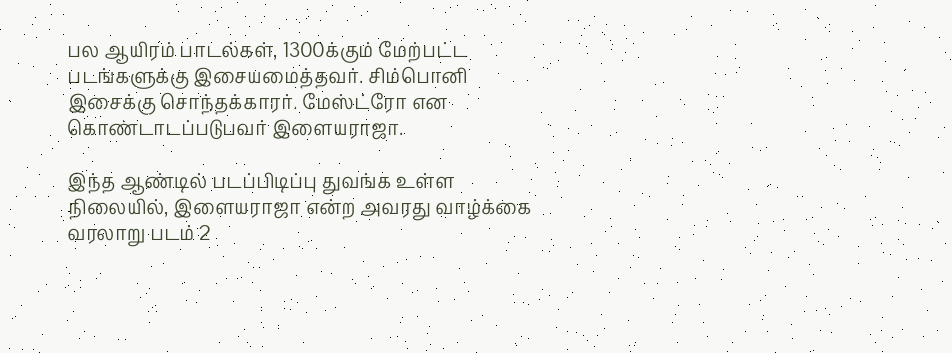பல ஆயிரம் பாடல்கள், 1300க்கும் மேற்பட்ட படங்களுக்கு இசையமைத்தவர். சிம்பொனி இசைக்கு சொந்தக்காரர். மேஸ்ட்ரோ என கொண்டாடப்படுபவர் இளையராஜா.

இந்த ஆண்டில் படப்பிடிப்பு துவங்க உள்ள நிலையில், இளையராஜா என்ற அவரது வாழ்க்கை வரலாறு படம் 2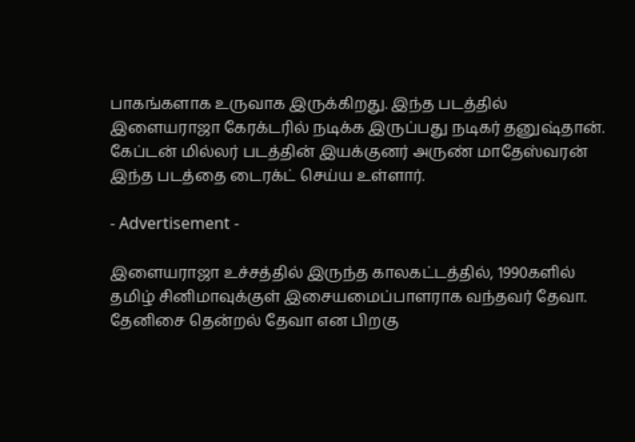பாகங்களாக உருவாக இருக்கிறது. இந்த படத்தில் இளையராஜா கேரக்டரில் நடிக்க இருப்பது நடிகர் தனுஷ்தான். கேப்டன் மில்லர் படத்தின் இயக்குனர் அருண் மாதேஸ்வரன் இந்த படத்தை டைரக்ட் செய்ய உள்ளார்.

- Advertisement -

இளையராஜா உச்சத்தில் இருந்த காலகட்டத்தில், 1990களில் தமிழ் சினிமாவுக்குள் இசையமைப்பாளராக வந்தவர் தேவா. தேனிசை தென்றல் தேவா என பிறகு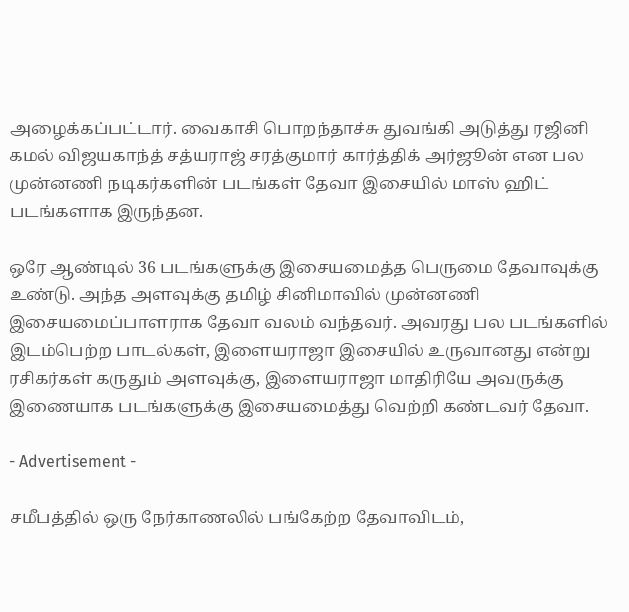அழைக்கப்பட்டார். வைகாசி பொறந்தாச்சு துவங்கி அடுத்து ரஜினி கமல் விஜயகாந்த் சத்யராஜ் சரத்குமார் கார்த்திக் அர்ஜூன் என பல முன்னணி நடிகர்களின் படங்கள் தேவா இசையில் மாஸ் ஹிட் படங்களாக இருந்தன.

ஒரே ஆண்டில் 36 படங்களுக்கு இசையமைத்த பெருமை தேவாவுக்கு உண்டு. அந்த அளவுக்கு தமிழ் சினிமாவில் முன்னணி இசையமைப்பாளராக தேவா வலம் வந்தவர். அவரது பல படங்களில் இடம்பெற்ற பாடல்கள், இளையராஜா இசையில் உருவானது என்று ரசிகர்கள் கருதும் அளவுக்கு, இளையராஜா மாதிரியே அவருக்கு இணையாக படங்களுக்கு இசையமைத்து வெற்றி கண்டவர் தேவா.

- Advertisement -

சமீபத்தில் ஒரு நேர்காணலில் பங்கேற்ற தேவாவிடம்,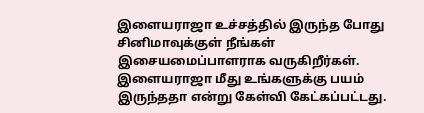இளையராஜா உச்சத்தில் இருந்த போது சினிமாவுக்குள் நீங்கள் இசையமைப்பாளராக வருகிறீர்கள். இளையராஜா மீது உங்களுக்கு பயம் இருந்ததா என்று கேள்வி கேட்கப்பட்டது.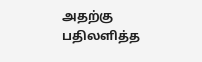அதற்கு பதிலளித்த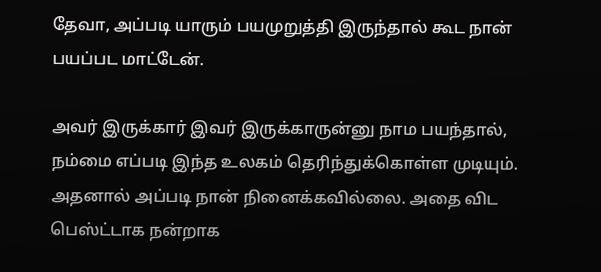தேவா, அப்படி யாரும் பயமுறுத்தி இருந்தால் கூட நான் பயப்பட மாட்டேன்.

அவர் இருக்கார் இவர் இருக்காருன்னு நாம பயந்தால், நம்மை எப்படி இந்த உலகம் தெரிந்துக்கொள்ள முடியும். அதனால் அப்படி நான் நினைக்கவில்லை. அதை விட பெஸ்ட்டாக நன்றாக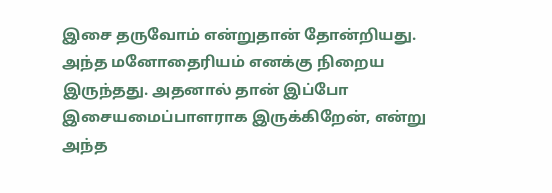இசை தருவோம் என்றுதான் தோன்றியது. அந்த மனோதைரியம் எனக்கு நிறைய இருந்தது. அதனால் தான் இப்போ இசையமைப்பாளராக இருக்கிறேன், என்று அந்த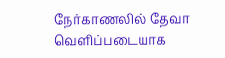நேர்காணலில் தேவா வெளிப்படையாக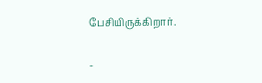பேசியிருக்கிறார்.

-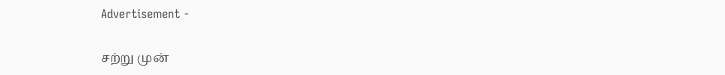Advertisement -

சற்று முன்